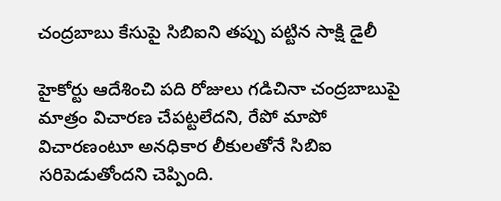చంద్రబాబు కేసుపై సిబిఐని తప్పు పట్టిన సాక్షి డైలీ

హైకోర్టు ఆదేశించి పది రోజులు గడిచినా చంద్రబాబుపై మాత్రం విచారణ చేపట్టలేదని, రేపో మాపో విచారణంటూ అనధికార లీకులతోనే సిబిఐ సరిపెడుతోందని చెప్పింది.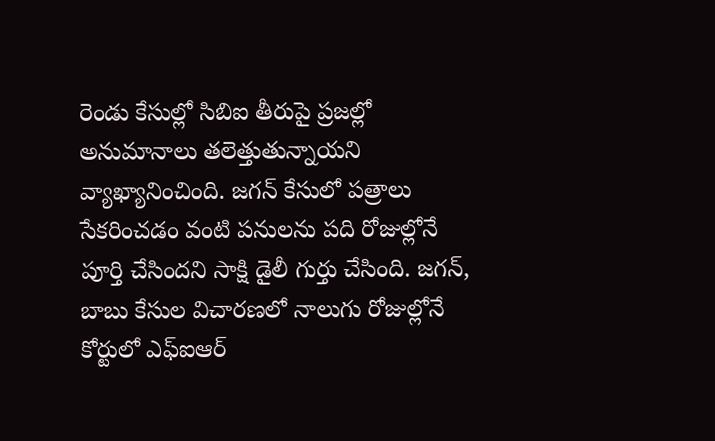రెండు కేసుల్లో సిబిఐ తీరుపై ప్రజల్లో అనుమానాలు తలెత్తుతున్నాయని వ్యాఖ్యానించింది. జగన్ కేసులో పత్రాలు సేకరించడం వంటి పనులను పది రోజుల్లోనే పూర్తి చేసిందని సాక్షి డైలీ గుర్తు చేసింది. జగన్, బాబు కేసుల విచారణలో నాలుగు రోజుల్లోనే కోర్టులో ఎఫ్ఐఆర్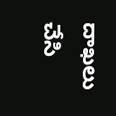దాఖలు చేసి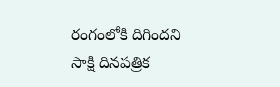రంగంలోకి దిగిందని సాక్షి దినపత్రిక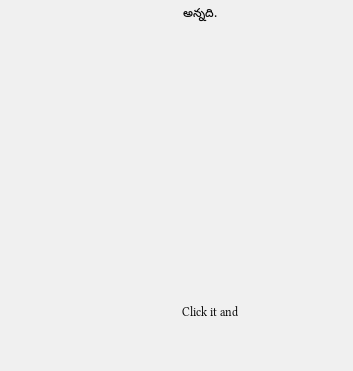అన్నది.












Click it and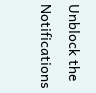Unblock the Notifications